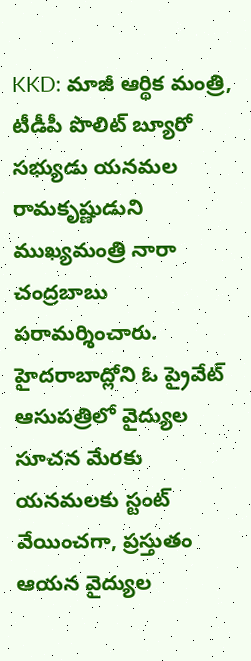KKD: మాజీ ఆర్థిక మంత్రి, టీడీపీ పొలిట్ బ్యూరో సభ్యుడు యనమల రామకృష్ణుడుని ముఖ్యమంత్రి నారా చంద్రబాబు పరామర్శించారు. హైదరాబాద్లోని ఓ ప్రైవేట్ ఆసుపత్రిలో వైద్యుల సూచన మేరకు యనమలకు స్టంట్ వేయించగా, ప్రస్తుతం ఆయన వైద్యుల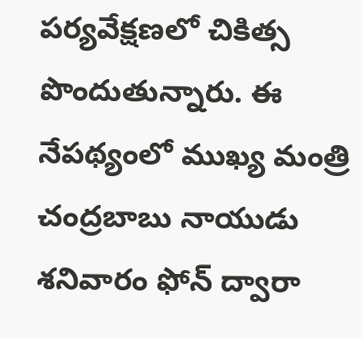పర్యవేక్షణలో చికిత్స పొందుతున్నారు. ఈ నేపథ్యంలో ముఖ్య మంత్రి చంద్రబాబు నాయుడు శనివారం ఫోన్ ద్వారా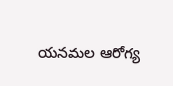యనమల ఆరోగ్య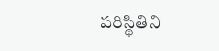పరిస్థితిని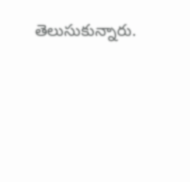తెలుసుకున్నారు.